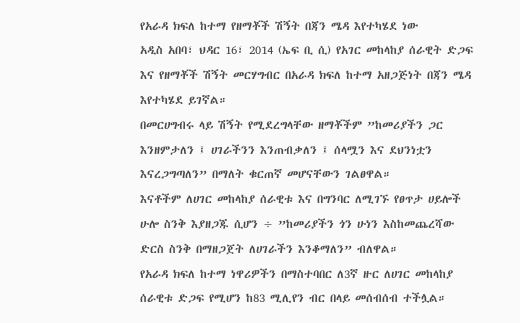የአራዳ ክፍለ ከተማ የዘማቾች ሽኝት በጃን ሜዳ እየተካሄደ ነው
አዲስ አበባ፣ ህዳር 16፣ 2014 (ኤፍ ቢ ሲ) የአገር መከላከያ ሰራዊት ድጋፍ እና የዘማቾች ሽኝት መርሃግብር በአራዳ ክፍለ ከተማ አዘጋጅነት በጃን ሜዳ እየተካሄደ ይገኛል።
በመርሀግብሩ ላይ ሽኝት የሚደረግላቸው ዘማቾችም ”ከመሪያችን ጋር እንዘምታለን ፤ ሀገራችንን እንጠብቃለን ፤ ሰላሟን እና ደህንነቷን እናረጋግጣለን” በማለት ቁርጠኛ መሆናቸውን ገልፀዋል።
እናቶችም ለሀገር መከላከያ ሰራዊቱ እና በግንባር ለሚገኙ የፀጥታ ሀይሎች ሁሎ ስንቅ እያዘጋጁ ሲሆን ÷ ”ከመሪያችን ጎን ሁነን እስከመጨረሻው ድርስ ስንቅ በማዘጋጀት ለሀገራችን እንቆማለን” ብለዋል።
የአራዳ ክፍለ ከተማ ነዋሪዎችን በማስተባበር ለ3ኛ ዙር ለሀገር መከላከያ ሰራዊቱ ድጋፍ የሚሆን ከ83 ሚሊየን ብር በላይ መሰብሰብ ተችሏል።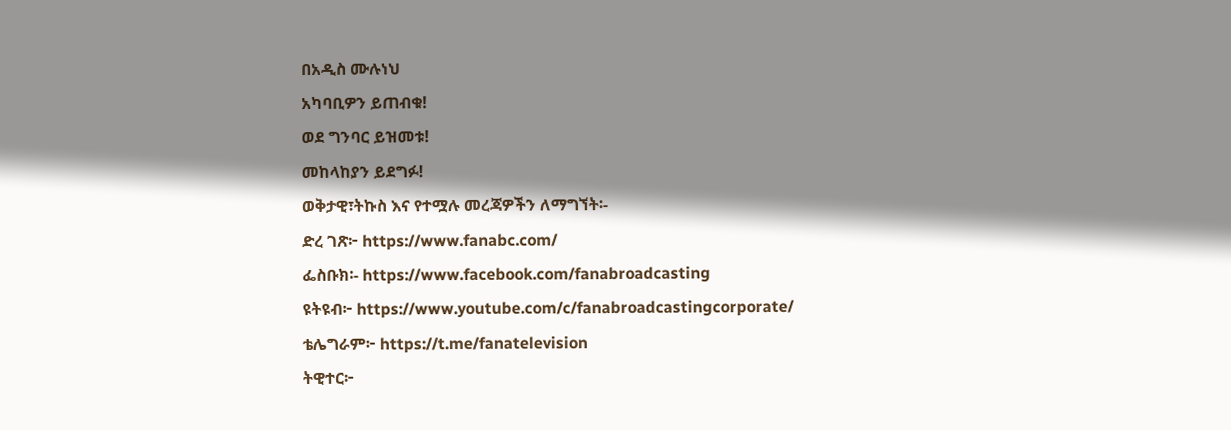በአዲስ ሙሉነህ
አካባቢዎን ይጠብቁ!
ወደ ግንባር ይዝመቱ!
መከላከያን ይደግፉ!
ወቅታዊ፣ትኩስ እና የተሟሉ መረጃዎችን ለማግኘት፡-
ድረ ገጽ፦ https://www.fanabc.com/
ፌስቡክ፡- https://www.facebook.com/fanabroadcasting
ዩትዩብ፦ https://www.youtube.com/c/fanabroadcastingcorporate/
ቴሌግራም፦ https://t.me/fanatelevision
ትዊተር፦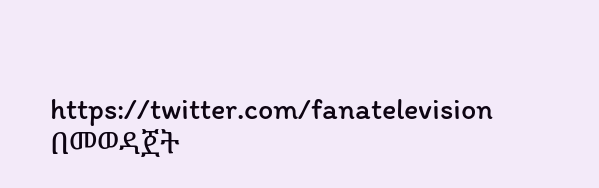https://twitter.com/fanatelevision በመወዳጀት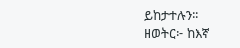ይከታተሉን፡፡
ዘወትር፦ ከእኛ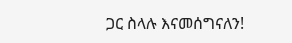ጋር ስላሉ እናመሰግናለን!